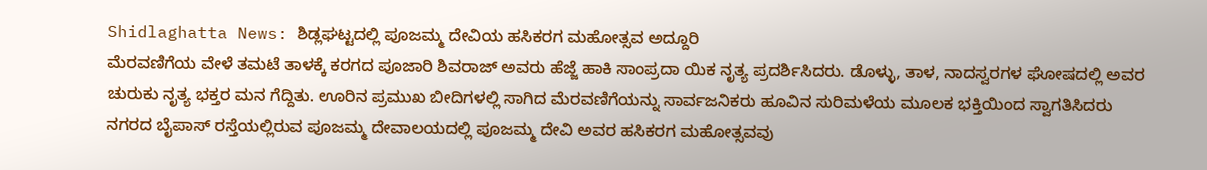Shidlaghatta News: ಶಿಡ್ಲಘಟ್ಟದಲ್ಲಿ ಪೂಜಮ್ಮ ದೇವಿಯ ಹಸಿಕರಗ ಮಹೋತ್ಸವ ಅದ್ದೂರಿ
ಮೆರವಣಿಗೆಯ ವೇಳೆ ತಮಟೆ ತಾಳಕ್ಕೆ ಕರಗದ ಪೂಜಾರಿ ಶಿವರಾಜ್ ಅವರು ಹೆಜ್ಜೆ ಹಾಕಿ ಸಾಂಪ್ರದಾ ಯಿಕ ನೃತ್ಯ ಪ್ರದರ್ಶಿಸಿದರು. ಡೊಳ್ಳು, ತಾಳ, ನಾದಸ್ವರಗಳ ಘೋಷದಲ್ಲಿ ಅವರ ಚುರುಕು ನೃತ್ಯ ಭಕ್ತರ ಮನ ಗೆದ್ದಿತು. ಊರಿನ ಪ್ರಮುಖ ಬೀದಿಗಳಲ್ಲಿ ಸಾಗಿದ ಮೆರವಣಿಗೆಯನ್ನು ಸಾರ್ವಜನಿಕರು ಹೂವಿನ ಸುರಿಮಳೆಯ ಮೂಲಕ ಭಕ್ತಿಯಿಂದ ಸ್ವಾಗತಿಸಿದರು
ನಗರದ ಬೈಪಾಸ್ ರಸ್ತೆಯಲ್ಲಿರುವ ಪೂಜಮ್ಮ ದೇವಾಲಯದಲ್ಲಿ ಪೂಜಮ್ಮ ದೇವಿ ಅವರ ಹಸಿಕರಗ ಮಹೋತ್ಸವವು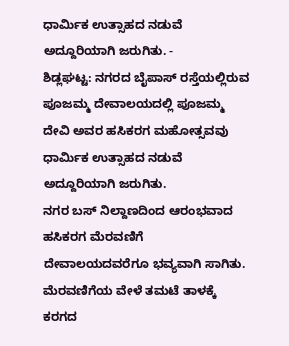ಧಾರ್ಮಿಕ ಉತ್ಸಾಹದ ನಡುವೆ ಅದ್ದೂರಿಯಾಗಿ ಜರುಗಿತು. -
ಶಿಡ್ಲಘಟ್ಟ: ನಗರದ ಬೈಪಾಸ್ ರಸ್ತೆಯಲ್ಲಿರುವ ಪೂಜಮ್ಮ ದೇವಾಲಯದಲ್ಲಿ ಪೂಜಮ್ಮ ದೇವಿ ಅವರ ಹಸಿಕರಗ ಮಹೋತ್ಸವವು ಧಾರ್ಮಿಕ ಉತ್ಸಾಹದ ನಡುವೆ ಅದ್ದೂರಿಯಾಗಿ ಜರುಗಿತು.
ನಗರ ಬಸ್ ನಿಲ್ದಾಣದಿಂದ ಆರಂಭವಾದ ಹಸಿಕರಗ ಮೆರವಣಿಗೆ ದೇವಾಲಯದವರೆಗೂ ಭವ್ಯವಾಗಿ ಸಾಗಿತು. ಮೆರವಣಿಗೆಯ ವೇಳೆ ತಮಟೆ ತಾಳಕ್ಕೆ ಕರಗದ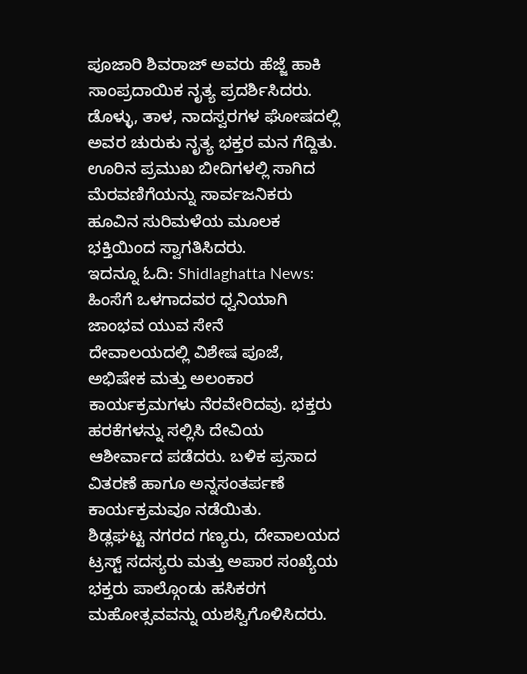ಪೂಜಾರಿ ಶಿವರಾಜ್ ಅವರು ಹೆಜ್ಜೆ ಹಾಕಿ ಸಾಂಪ್ರದಾಯಿಕ ನೃತ್ಯ ಪ್ರದರ್ಶಿಸಿದರು. ಡೊಳ್ಳು, ತಾಳ, ನಾದಸ್ವರಗಳ ಘೋಷದಲ್ಲಿ ಅವರ ಚುರುಕು ನೃತ್ಯ ಭಕ್ತರ ಮನ ಗೆದ್ದಿತು. ಊರಿನ ಪ್ರಮುಖ ಬೀದಿಗಳಲ್ಲಿ ಸಾಗಿದ ಮೆರವಣಿಗೆಯನ್ನು ಸಾರ್ವಜನಿಕರು ಹೂವಿನ ಸುರಿಮಳೆಯ ಮೂಲಕ ಭಕ್ತಿಯಿಂದ ಸ್ವಾಗತಿಸಿದರು.
ಇದನ್ನೂ ಓದಿ: Shidlaghatta News: ಹಿಂಸೆಗೆ ಒಳಗಾದವರ ಧ್ವನಿಯಾಗಿ ಜಾಂಭವ ಯುವ ಸೇನೆ
ದೇವಾಲಯದಲ್ಲಿ ವಿಶೇಷ ಪೂಜೆ, ಅಭಿಷೇಕ ಮತ್ತು ಅಲಂಕಾರ ಕಾರ್ಯಕ್ರಮಗಳು ನೆರವೇರಿದವು. ಭಕ್ತರು ಹರಕೆಗಳನ್ನು ಸಲ್ಲಿಸಿ ದೇವಿಯ ಆಶೀರ್ವಾದ ಪಡೆದರು. ಬಳಿಕ ಪ್ರಸಾದ ವಿತರಣೆ ಹಾಗೂ ಅನ್ನಸಂತರ್ಪಣೆ ಕಾರ್ಯಕ್ರಮವೂ ನಡೆಯಿತು.
ಶಿಡ್ಲಘಟ್ಟ ನಗರದ ಗಣ್ಯರು, ದೇವಾಲಯದ ಟ್ರಸ್ಟ್ ಸದಸ್ಯರು ಮತ್ತು ಅಪಾರ ಸಂಖ್ಯೆಯ ಭಕ್ತರು ಪಾಲ್ಗೊಂಡು ಹಸಿಕರಗ ಮಹೋತ್ಸವವನ್ನು ಯಶಸ್ವಿಗೊಳಿಸಿದರು.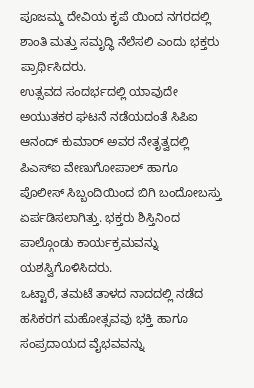ಪೂಜಮ್ಮ ದೇವಿಯ ಕೃಪೆ ಯಿಂದ ನಗರದಲ್ಲಿ ಶಾಂತಿ ಮತ್ತು ಸಮೃದ್ಧಿ ನೆಲೆಸಲಿ ಎಂದು ಭಕ್ತರು ಪ್ರಾರ್ಥಿಸಿದರು.
ಉತ್ಸವದ ಸಂದರ್ಭದಲ್ಲಿ ಯಾವುದೇ ಅಯುತಕರ ಘಟನೆ ನಡೆಯದಂತೆ ಸಿಪಿಐ ಆನಂದ್ ಕುಮಾರ್ ಅವರ ನೇತೃತ್ವದಲ್ಲಿ ಪಿಎಸ್ಐ ವೇಣುಗೋಪಾಲ್ ಹಾಗೂ ಪೊಲೀಸ್ ಸಿಬ್ಬಂದಿಯಿಂದ ಬಿಗಿ ಬಂದೋಬಸ್ತು ಏರ್ಪಡಿಸಲಾಗಿತ್ತು. ಭಕ್ತರು ಶಿಸ್ತಿನಿಂದ ಪಾಲ್ಗೊಂಡು ಕಾರ್ಯಕ್ರಮವನ್ನು ಯಶಸ್ವಿಗೊಳಿಸಿದರು.
ಒಟ್ಟಾರೆ, ತಮಟೆ ತಾಳದ ನಾದದಲ್ಲಿ ನಡೆದ ಹಸಿಕರಗ ಮಹೋತ್ಸವವು ಭಕ್ತಿ ಹಾಗೂ ಸಂಪ್ರದಾಯದ ವೈಭವವನ್ನು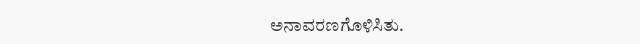ಅನಾವರಣಗೊಳಿಸಿತು.